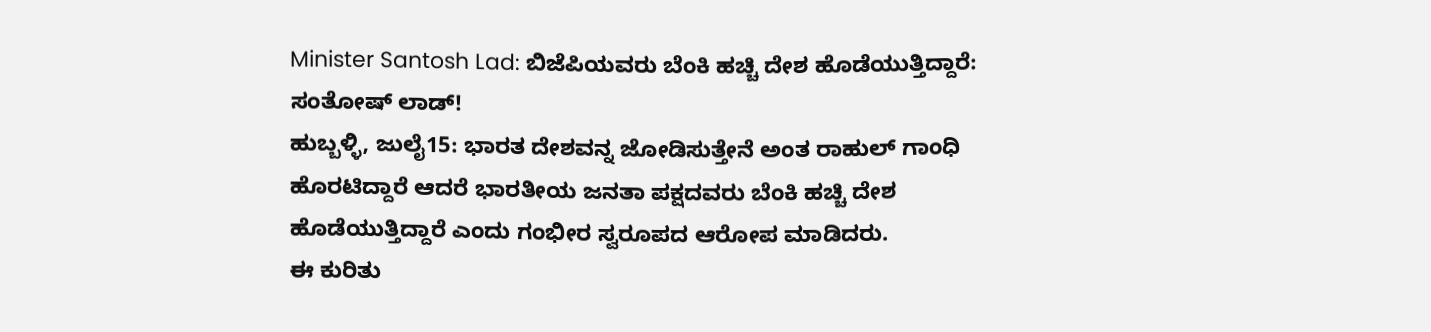Minister Santosh Lad: ಬಿಜೆಪಿಯವರು ಬೆಂಕಿ ಹಚ್ಚಿ ದೇಶ ಹೊಡೆಯುತ್ತಿದ್ದಾರೆ: ಸಂತೋಷ್ ಲಾಡ್!
ಹುಬ್ಬಳ್ಳಿ, ಜುಲೈ15: ಭಾರತ ದೇಶವನ್ನ ಜೋಡಿಸುತ್ತೇನೆ ಅಂತ ರಾಹುಲ್ ಗಾಂಧಿ ಹೊರಟಿದ್ದಾರೆ ಆದರೆ ಭಾರತೀಯ ಜನತಾ ಪಕ್ಷದವರು ಬೆಂಕಿ ಹಚ್ಚಿ ದೇಶ ಹೊಡೆಯುತ್ತಿದ್ದಾರೆ ಎಂದು ಗಂಭೀರ ಸ್ವರೂಪದ ಆರೋಪ ಮಾಡಿದರು.
ಈ ಕುರಿತು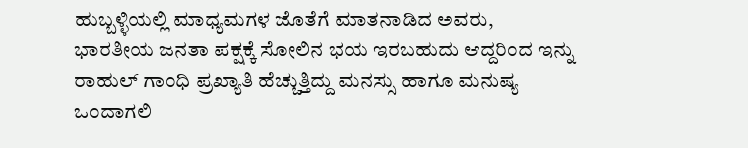ಹುಬ್ಬಳ್ಳಿಯಲ್ಲಿ ಮಾಧ್ಯಮಗಳ ಜೊತೆಗೆ ಮಾತನಾಡಿದ ಅವರು, ಭಾರತೀಯ ಜನತಾ ಪಕ್ಷಕ್ಕೆ ಸೋಲಿನ ಭಯ ಇರಬಹುದು ಆದ್ದರಿಂದ ಇನ್ನು ರಾಹುಲ್ ಗಾಂಧಿ ಪ್ರಖ್ಯಾತಿ ಹೆಚ್ಚುತ್ತಿದ್ದು ಮನಸ್ಸು ಹಾಗೂ ಮನುಷ್ಯ ಒಂದಾಗಲಿ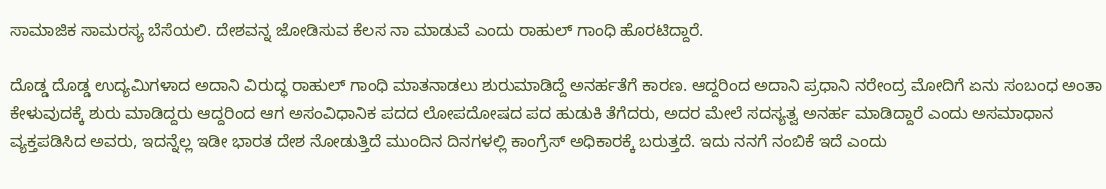ಸಾಮಾಜಿಕ ಸಾಮರಸ್ಯ ಬೆಸೆಯಲಿ. ದೇಶವನ್ನ ಜೋಡಿಸುವ ಕೆಲಸ ನಾ ಮಾಡುವೆ ಎಂದು ರಾಹುಲ್ ಗಾಂಧಿ ಹೊರಟಿದ್ದಾರೆ.

ದೊಡ್ಡ ದೊಡ್ಡ ಉದ್ಯಮಿಗಳಾದ ಅದಾನಿ ವಿರುದ್ಧ ರಾಹುಲ್ ಗಾಂಧಿ ಮಾತನಾಡಲು ಶುರುಮಾಡಿದ್ದೆ ಅನರ್ಹತೆಗೆ ಕಾರಣ. ಆದ್ದರಿಂದ ಅದಾನಿ ಪ್ರಧಾನಿ ನರೇಂದ್ರ ಮೋದಿಗೆ ಏನು ಸಂಬಂಧ ಅಂತಾ ಕೇಳುವುದಕ್ಕೆ ಶುರು ಮಾಡಿದ್ದರು ಆದ್ದರಿಂದ ಆಗ ಅಸಂವಿಧಾನಿಕ ಪದದ ಲೋಪದೋಷದ ಪದ ಹುಡುಕಿ ತೆಗೆದರು, ಅದರ ಮೇಲೆ ಸದಸ್ಯತ್ವ ಅನರ್ಹ ಮಾಡಿದ್ದಾರೆ ಎಂದು ಅಸಮಾಧಾನ ವ್ಯಕ್ತಪಡಿಸಿದ ಅವರು, ಇದನ್ನೆಲ್ಲ ಇಡೀ ಭಾರತ ದೇಶ ನೋಡುತ್ತಿದೆ ಮುಂದಿನ ದಿನಗಳಲ್ಲಿ ಕಾಂಗ್ರೆಸ್ ಅಧಿಕಾರಕ್ಕೆ ಬರುತ್ತದೆ. ಇದು ನನಗೆ ನಂಬಿಕೆ ಇದೆ ಎಂದು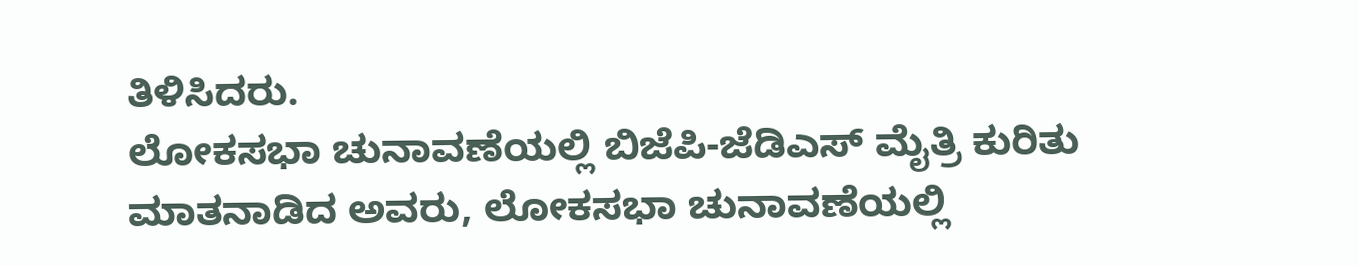ತಿಳಿಸಿದರು.
ಲೋಕಸಭಾ ಚುನಾವಣೆಯಲ್ಲಿ ಬಿಜೆಪಿ-ಜೆಡಿಎಸ್ ಮೈತ್ರಿ ಕುರಿತು ಮಾತನಾಡಿದ ಅವರು, ಲೋಕಸಭಾ ಚುನಾವಣೆಯಲ್ಲಿ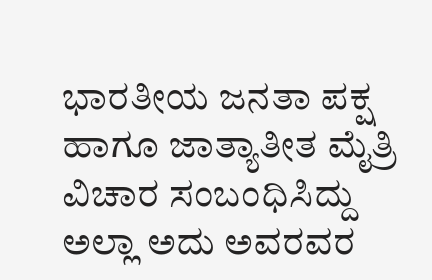ಭಾರತೀಯ ಜನತಾ ಪಕ್ಷ ಹಾಗೂ ಜಾತ್ಯಾತೀತ ಮೈತ್ರಿ ವಿಚಾರ ಸಂಬಂಧಿಸಿದ್ದು ಅಲ್ಲಾ ಅದು ಅವರವರ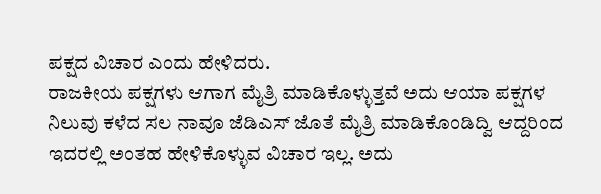ಪಕ್ಷದ ವಿಚಾರ ಎಂದು ಹೇಳಿದರು.
ರಾಜಕೀಯ ಪಕ್ಷಗಳು ಆಗಾಗ ಮೈತ್ರಿ ಮಾಡಿಕೊಳ್ಳುತ್ತವೆ ಅದು ಆಯಾ ಪಕ್ಷಗಳ ನಿಲುವು ಕಳೆದ ಸಲ ನಾವೂ ಜೆಡಿಎಸ್ ಜೊತೆ ಮೈತ್ರಿ ಮಾಡಿಕೊಂಡಿದ್ವಿ ಆದ್ದರಿಂದ ಇದರಲ್ಲಿ ಅಂತಹ ಹೇಳಿಕೊಳ್ಳುವ ವಿಚಾರ ಇಲ್ಲ. ಅದು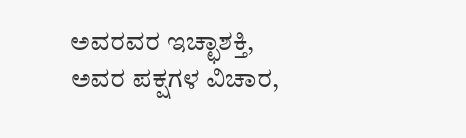ಅವರವರ ಇಚ್ಛಾಶಕ್ತಿ, ಅವರ ಪಕ್ಷಗಳ ವಿಚಾರ,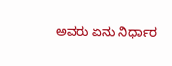ಅವರು ಏನು ನಿರ್ಧಾರ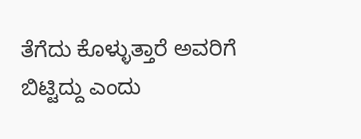ತೆಗೆದು ಕೊಳ್ಳುತ್ತಾರೆ ಅವರಿಗೆ ಬಿಟ್ಟಿದ್ದು ಎಂದು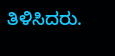ತಿಳಿಸಿದರು.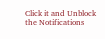Click it and Unblock the Notifications